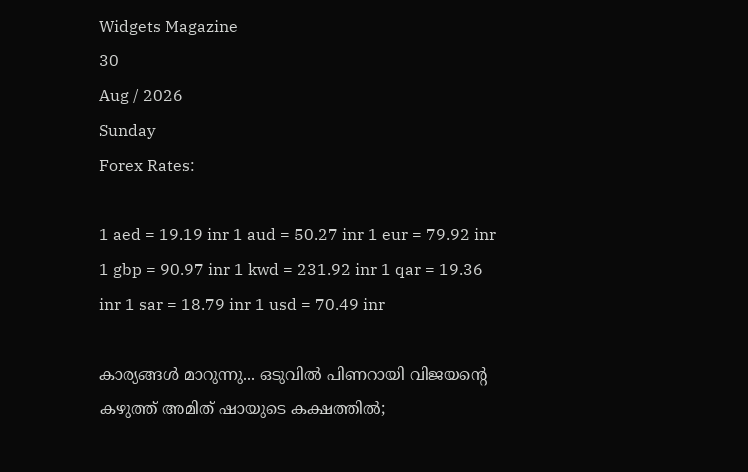Widgets Magazine
30
Aug / 2026
Sunday
Forex Rates:

1 aed = 19.19 inr 1 aud = 50.27 inr 1 eur = 79.92 inr 1 gbp = 90.97 inr 1 kwd = 231.92 inr 1 qar = 19.36 inr 1 sar = 18.79 inr 1 usd = 70.49 inr

കാര്യങ്ങള്‍ മാറുന്നു... ഒടുവില്‍ പിണറായി വിജയന്റെ കഴുത്ത് അമിത് ഷായുടെ കക്ഷത്തില്‍;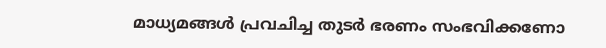മാധ്യമങ്ങള്‍ പ്രവചിച്ച തുടര്‍ ഭരണം സംഭവിക്കണോ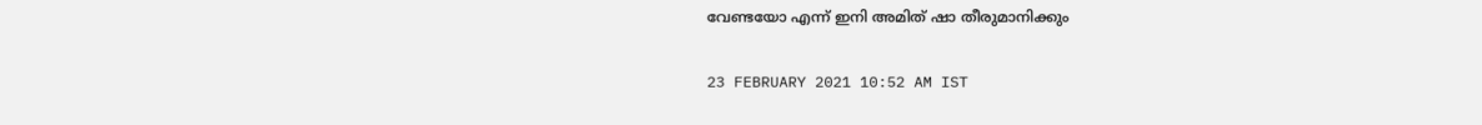വേണ്ടയോ എന്ന് ഇനി അമിത് ഷാ തീരുമാനിക്കും

23 FEBRUARY 2021 10:52 AM IST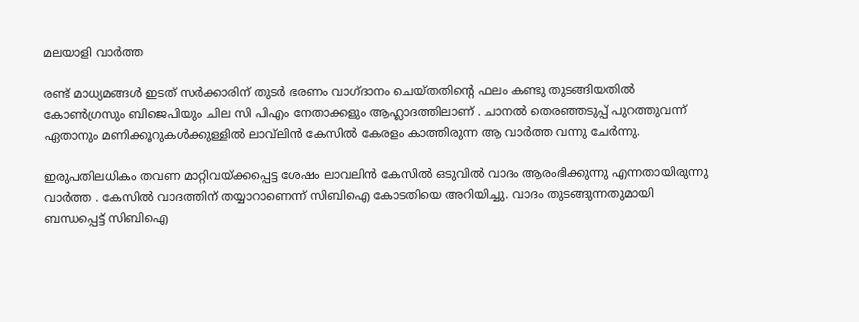മലയാളി വാര്‍ത്ത

രണ്ട് മാധ്യമങ്ങള്‍ ഇടത് സര്‍ക്കാരിന് തുടര്‍ ഭരണം വാഗ്ദാനം ചെയ്തതിന്റെ ഫലം കണ്ടു തുടങ്ങിയതില്‍ കോണ്‍ഗ്രസും ബിജെപിയും ചില സി പിഎം നേതാക്കളും ആഹ്ലാദത്തിലാണ് . ചാനല്‍ തെരഞ്ഞടുപ്പ് പുറത്തുവന്ന് ഏതാനും മണിക്കൂറുകള്‍ക്കുള്ളില്‍ ലാവ്‌ലിന്‍ കേസില്‍ കേരളം കാത്തിരുന്ന ആ വാര്‍ത്ത വന്നു ചേര്‍ന്നു.

ഇരുപതിലധികം തവണ മാറ്റിവയ്ക്കപ്പെട്ട ശേഷം ലാവലിന്‍ കേസില്‍ ഒടുവില്‍ വാദം ആരംഭിക്കുന്നു എന്നതായിരുന്നു വാര്‍ത്ത . കേസില്‍ വാദത്തിന് തയ്യാറാണെന്ന് സിബിഐ കോടതിയെ അറിയിച്ചു. വാദം തുടങ്ങുന്നതുമായി ബന്ധപ്പെട്ട് സിബിഐ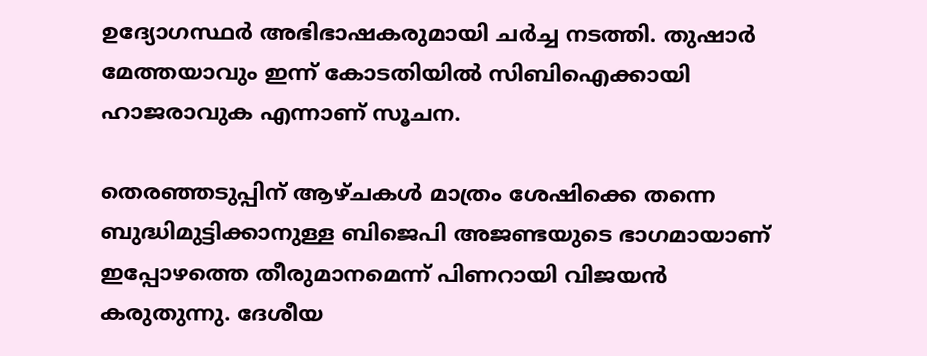ഉദ്യോഗസ്ഥര്‍ അഭിഭാഷകരുമായി ചര്‍ച്ച നടത്തി. തുഷാര്‍ മേത്തയാവും ഇന്ന് കോടതിയില്‍ സിബിഐക്കായി ഹാജരാവുക എന്നാണ് സൂചന.

തെരഞ്ഞടുപ്പിന് ആഴ്ചകള്‍ മാത്രം ശേഷിക്കെ തന്നെ ബുദ്ധിമുട്ടിക്കാനുള്ള ബിജെപി അജണ്ടയുടെ ഭാഗമായാണ് ഇപ്പോഴത്തെ തീരുമാനമെന്ന് പിണറായി വിജയന്‍ കരുതുന്നു. ദേശീയ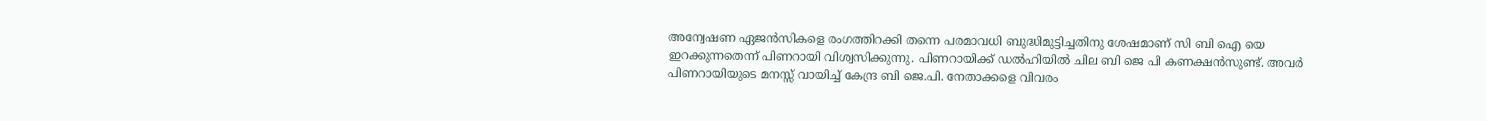അന്വേഷണ ഏജന്‍സികളെ രംഗത്തിറക്കി തന്നെ പരമാവധി ബുദ്ധിമുട്ടിച്ചതിനു ശേഷമാണ് സി ബി ഐ യെ ഇറക്കുന്നതെന്ന് പിണറായി വിശ്വസിക്കുന്നു. പിണറായിക്ക് ഡല്‍ഹിയില്‍ ചില ബി ജെ പി കണക്ഷന്‍സുണ്ട്. അവര്‍ പിണറായിയുടെ മനസ്സ് വായിച്ച് കേന്ദ്ര ബി ജെ.പി. നേതാക്കളെ വിവരം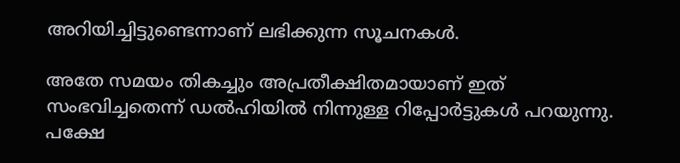അറിയിച്ചിട്ടുണ്ടെന്നാണ് ലഭിക്കുന്ന സൂചനകള്‍.

അതേ സമയം തികച്ചും അപ്രതീക്ഷിതമായാണ് ഇത് സംഭവിച്ചതെന്ന് ഡല്‍ഹിയില്‍ നിന്നുള്ള റിപ്പോര്‍ട്ടുകള്‍ പറയുന്നു. പക്ഷേ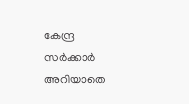കേന്ദ്ര സര്‍ക്കാര്‍ അറിയാതെ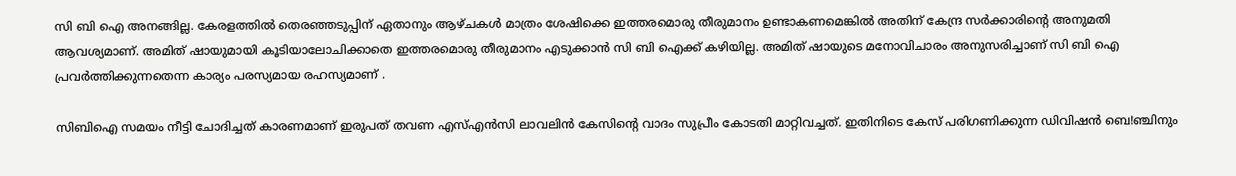സി ബി ഐ അനങ്ങില്ല. കേരളത്തില്‍ തെരഞ്ഞടുപ്പിന് ഏതാനും ആഴ്ചകള്‍ മാത്രം ശേഷിക്കെ ഇത്തരമൊരു തീരുമാനം ഉണ്ടാകണമെങ്കില്‍ അതിന് കേന്ദ്ര സര്‍ക്കാരിന്റെ അനുമതി ആവശ്യമാണ്. അമിത് ഷായുമായി കൂടിയാലോചിക്കാതെ ഇത്തരമൊരു തീരുമാനം എടുക്കാന്‍ സി ബി ഐക്ക് കഴിയില്ല. അമിത് ഷായുടെ മനോവിചാരം അനുസരിച്ചാണ് സി ബി ഐ പ്രവര്‍ത്തിക്കുന്നതെന്ന കാര്യം പരസ്യമായ രഹസ്യമാണ് .

സിബിഐ സമയം നീട്ടി ചോദിച്ചത് കാരണമാണ് ഇരുപത് തവണ എസ്എന്‍സി ലാവലിന്‍ കേസിന്റെ വാദം സുപ്രീം കോടതി മാറ്റിവച്ചത്. ഇതിനിടെ കേസ് പരിഗണിക്കുന്ന ഡിവിഷന്‍ ബെ!ഞ്ചിനും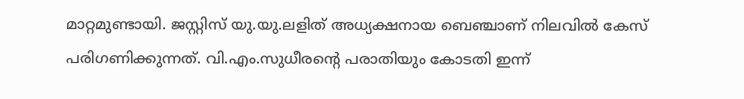മാറ്റമുണ്ടായി. ജസ്റ്റിസ് യു.യു.ലളിത് അധ്യക്ഷനായ ബെഞ്ചാണ് നിലവില്‍ കേസ് പരിഗണിക്കുന്നത്. വി.എം.സുധീരന്റെ പരാതിയും കോടതി ഇന്ന്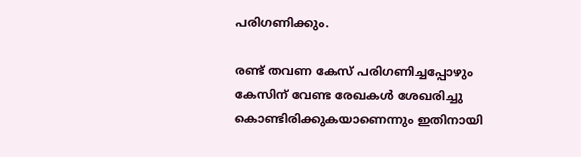പരിഗണിക്കും.

രണ്ട് തവണ കേസ് പരിഗണിച്ചപ്പോഴും കേസിന് വേണ്ട രേഖകള്‍ ശേഖരിച്ചു കൊണ്ടിരിക്കുകയാണെന്നും ഇതിനായി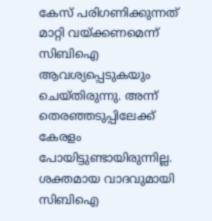കേസ് പരിഗണിക്കുന്നത് മാറ്റി വയ്ക്കണമെന്ന് സിബിഐ ആവശ്യപ്പെടുകയും ചെയ്തിരുന്നു. അന്ന് തെരഞ്ഞടുപ്പിലേക്ക് കേരളം പോയിട്ടുണ്ടായിരുന്നില്ല. ശക്തമായ വാദവുമായി സിബിഐ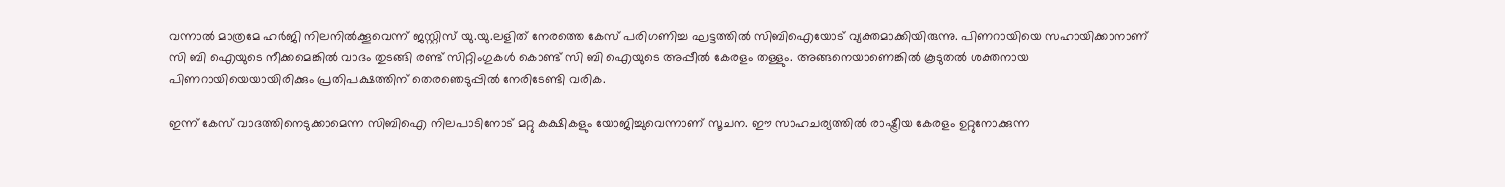വന്നാല്‍ മാത്രമേ ഹര്‍ജി നിലനില്‍ക്കൂവെന്ന് ജസ്റ്റിസ് യു.യു.ലളിത് നേരത്തെ കേസ് പരിഗണിച്ച ഘട്ടത്തില്‍ സിബിഐയോട് വ്യക്തമാക്കിയിരുന്നു. പിണറായിയെ സഹായിക്കാനാണ് സി ബി ഐയുടെ നീക്കമെങ്കില്‍ വാദം തുടങ്ങി രണ്ട് സിറ്റിംഗുകള്‍ കൊണ്ട് സി ബി ഐയുടെ അപ്പീല്‍ കേരളം തള്ളും. അങ്ങനെയാണെങ്കില്‍ കൂടുതല്‍ ശക്തനായ പിണറായിയെയായിരിക്കും പ്രതിപക്ഷത്തിന് തെരഞെടുപ്പില്‍ നേരിടേണ്ടി വരിക.

ഇന്ന് കേസ് വാദത്തിനെടുക്കാമെന്ന സിബിഐ നിലപാടിനോട് മറ്റു കക്ഷികളും യോജിച്ചുവെന്നാണ് സൂചന. ഈ സാഹചര്യത്തില്‍ രാഷ്ട്രീയ കേരളം ഉറ്റുനോക്കുന്ന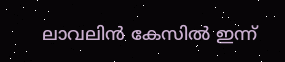ലാവലിന്‍ കേസില്‍ ഇന്ന്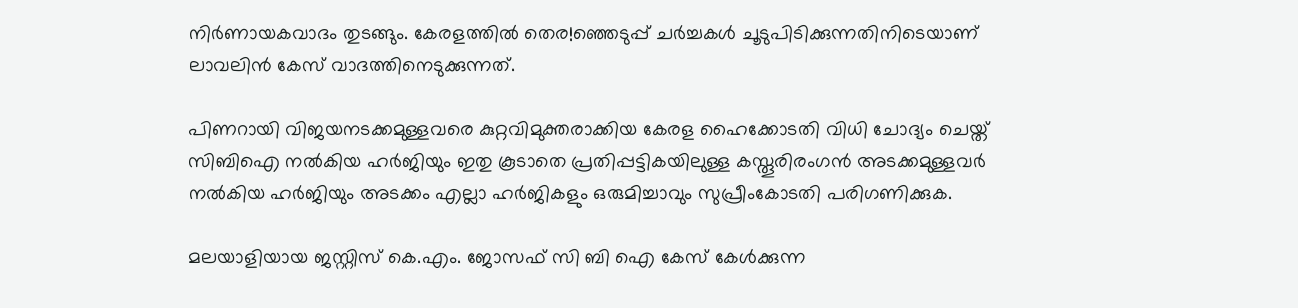നിര്‍ണായകവാദം തുടങ്ങും. കേരളത്തില്‍ തെര!ഞ്ഞെടുപ്പ് ചര്‍ച്ചകള്‍ ചൂടുപിടിക്കുന്നതിനിടെയാണ് ലാവലിന്‍ കേസ് വാദത്തിനെടുക്കുന്നത്.

പിണറായി വിജയനടക്കമുള്ളവരെ കുറ്റവിമുക്തരാക്കിയ കേരള ഹൈക്കോടതി വിധി ചോദ്യം ചെയ്ത് സിബിഐ നല്‍കിയ ഹര്‍ജിയും ഇതു കൂടാതെ പ്രതിപ്പട്ടികയിലുള്ള കസ്തൂരിരംഗന്‍ അടക്കമുള്ളവര്‍ നല്‍കിയ ഹര്‍ജിയും അടക്കം എല്ലാ ഹര്‍ജികളും ഒരുമിച്ചാവും സുപ്രീംകോടതി പരിഗണിക്കുക.

മലയാളിയായ ജസ്റ്റിസ് കെ.എം. ജോസഫ് സി ബി ഐ കേസ് കേള്‍ക്കുന്ന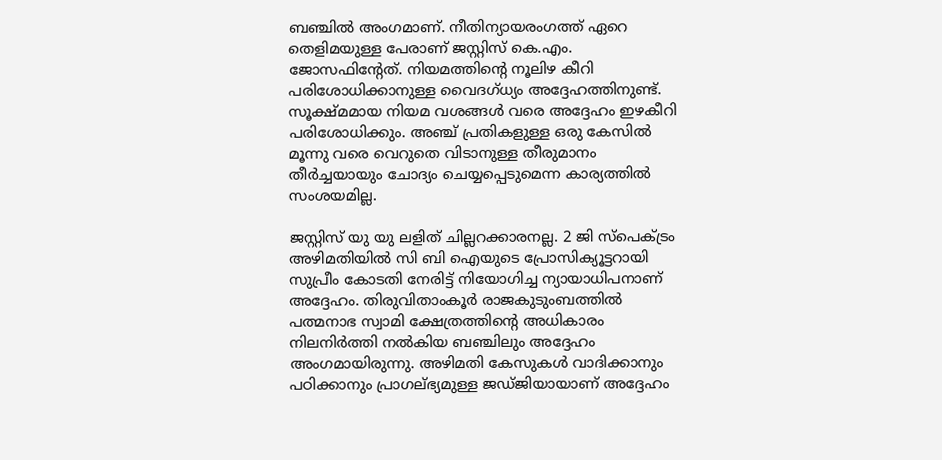ബഞ്ചില്‍ അംഗമാണ്. നീതിന്യായരംഗത്ത് ഏറെ തെളിമയുള്ള പേരാണ് ജസ്റ്റിസ് കെ.എം. ജോസഫിന്റേത്. നിയമത്തിന്റെ നൂലിഴ കീറി പരിശോധിക്കാനുള്ള വൈദഗ്ധ്യം അദ്ദേഹത്തിനുണ്ട്. സൂക്ഷ്മമായ നിയമ വശങ്ങള്‍ വരെ അദ്ദേഹം ഇഴകീറി പരിശോധിക്കും. അഞ്ച് പ്രതികളുള്ള ഒരു കേസില്‍ മൂന്നു വരെ വെറുതെ വിടാനുള്ള തീരുമാനം തീര്‍ച്ചയായും ചോദ്യം ചെയ്യപ്പെടുമെന്ന കാര്യത്തില്‍ സംശയമില്ല.

ജസ്റ്റിസ് യു യു ലളിത് ചില്ലറക്കാരനല്ല. 2 ജി സ്‌പെക്ട്രം അഴിമതിയില്‍ സി ബി ഐയുടെ പ്രോസിക്യൂട്ടറായി സുപ്രീം കോടതി നേരിട്ട് നിയോഗിച്ച ന്യായാധിപനാണ് അദ്ദേഹം. തിരുവിതാംകൂര്‍ രാജകുടുംബത്തില്‍ പത്മനാഭ സ്വാമി ക്ഷേത്രത്തിന്റെ അധികാരം നിലനിര്‍ത്തി നല്‍കിയ ബഞ്ചിലും അദ്ദേഹം അംഗമായിരുന്നു. അഴിമതി കേസുകള്‍ വാദിക്കാനും പഠിക്കാനും പ്രാഗല്ഭ്യമുള്ള ജഡ്ജിയായാണ് അദ്ദേഹം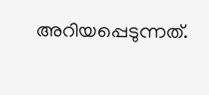അറിയപ്പെടുന്നത്.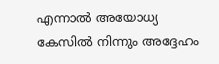എന്നാല്‍ അയോധ്യ കേസില്‍ നിന്നും അദ്ദേഹം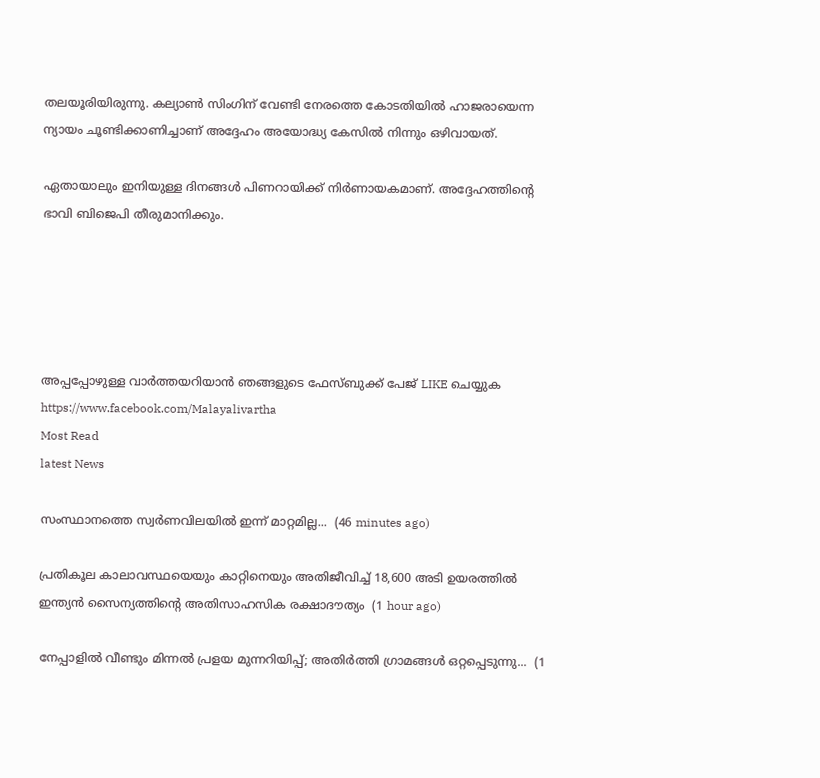തലയൂരിയിരുന്നു. കല്യാണ്‍ സിംഗിന് വേണ്ടി നേരത്തെ കോടതിയില്‍ ഹാജരായെന്ന ന്യായം ചൂണ്ടിക്കാണിച്ചാണ് അദ്ദേഹം അയോദ്ധ്യ കേസില്‍ നിന്നും ഒഴിവായത്.

ഏതായാലും ഇനിയുള്ള ദിനങ്ങള്‍ പിണറായിക്ക് നിര്‍ണായകമാണ്. അദ്ദേഹത്തിന്റെ ഭാവി ബിജെപി തീരുമാനിക്കും.





അപ്പപ്പോഴുള്ള വാര്‍ത്തയറിയാന്‍ ഞങ്ങളുടെ ഫേസ്‌ബുക്ക്‌ പേജ് LIKE ചെയ്യുക
https://www.facebook.com/Malayalivartha
Most Read
latest News

സംസ്ഥാനത്തെ സ്വർണവിലയിൽ ഇന്ന് മാറ്റമില്ല...  (46 minutes ago)

പ്രതികൂല കാലാവസ്ഥയെയും കാറ്റിനെയും അതിജീവിച്ച് 18,600 അടി ഉയരത്തിൽ ഇന്ത്യൻ സൈന്യത്തിന്റെ അതിസാഹസിക രക്ഷാദൗത്യം  (1 hour ago)

നേപ്പാളിൽ വീണ്ടും മിന്നൽ പ്രളയ മുന്നറിയിപ്പ്; അതിർത്തി ഗ്രാമങ്ങൾ ഒറ്റപ്പെടുന്നു...  (1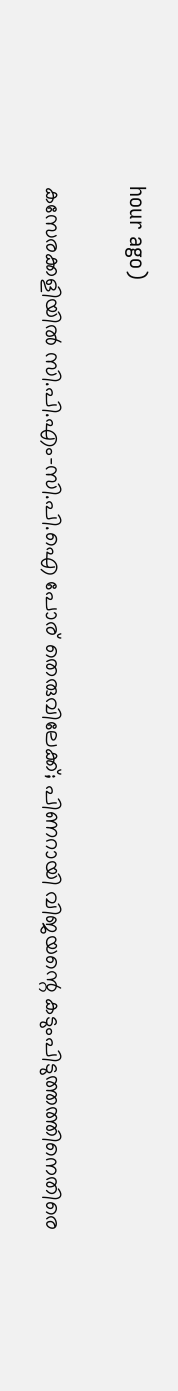hour ago)

കസേരക്കളിയിൽ സി.പി.എം-സി.പി.ഐ പോര് തെരുവിലേക്ക്; പിണറായി വിജയന്റെ കടുംപിടുത്തത്തിനെതിരെ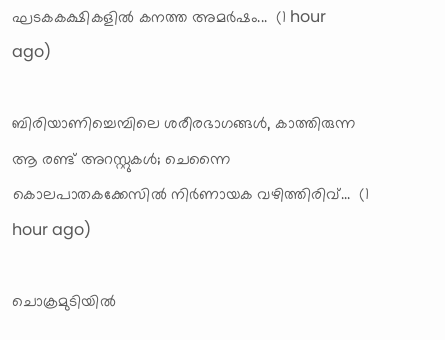ഘടകകക്ഷികളിൽ കനത്ത അമർഷം...  (1 hour ago)

ബിരിയാണിച്ചെമ്പിലെ ശരീരഭാഗങ്ങൾ, കാത്തിരുന്ന ആ രണ്ട് അറസ്റ്റുകൾ; ചെന്നൈ കൊലപാതകക്കേസിൽ നിർണായക വഴിത്തിരിവ്...  (1 hour ago)

ചൊക്രമുടിയിൽ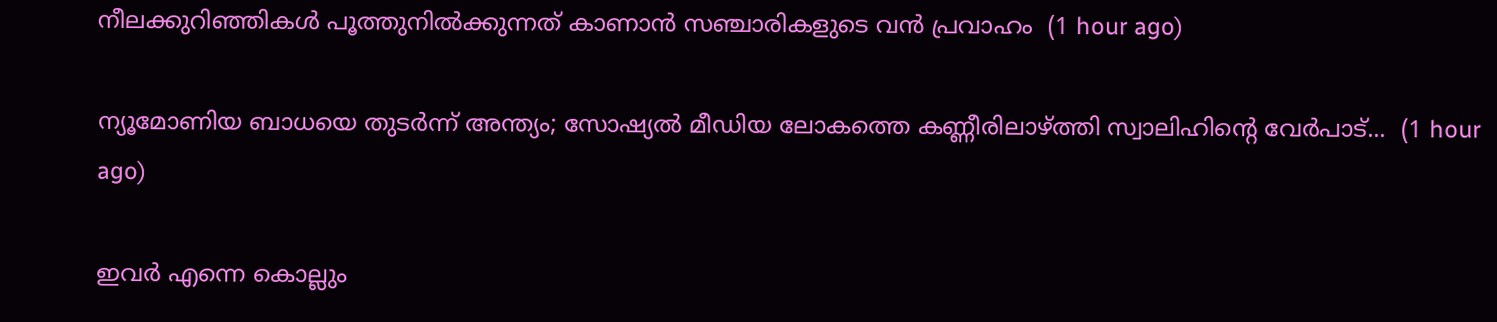നീലക്കുറിഞ്ഞികൾ പൂത്തുനിൽക്കുന്നത് കാണാൻ സഞ്ചാരികളുടെ വൻ പ്രവാഹം  (1 hour ago)

ന്യൂമോണിയ ബാധയെ തുടർന്ന് അന്ത്യം; സോഷ്യൽ മീഡിയ ലോകത്തെ കണ്ണീരിലാഴ്ത്തി സ്വാലിഹിന്റെ വേർപാട്...  (1 hour ago)

ഇവർ എന്നെ കൊല്ലും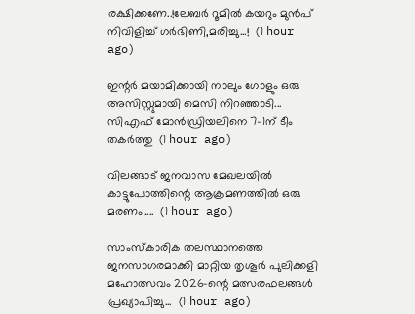രക്ഷിക്കണേ..!ലേബർ റൂമിൽ കയറും മുൻപ് നിവിളിച്ച് ഗർഭിണി,മരിച്ചു...!  (1 hour ago)

ഇന്റർ മയാമിക്കായി നാലും ഗോളും ഒരു അസിസ്റ്റുമായി മെസി നിറഞ്ഞാടി... സിഎഫ് മോൻഡ്രിയലിനെ 7-1ന് ടീം തകർത്തു  (1 hour ago)

വിലങ്ങാട് ജനവാസ മേഖലയിൽ കാട്ടുപോത്തിന്റെ ആക്രമണത്തിൽ ഒരു മരണം....  (1 hour ago)

സാംസ്കാരിക തലസ്ഥാനത്തെ ജനസാഗരമാക്കി മാറ്റിയ തൃശൂർ പുലിക്കളി മഹോത്സവം 2026-ന്റെ മത്സരഫലങ്ങൾ പ്രഖ്യാപിച്ചു...  (1 hour ago)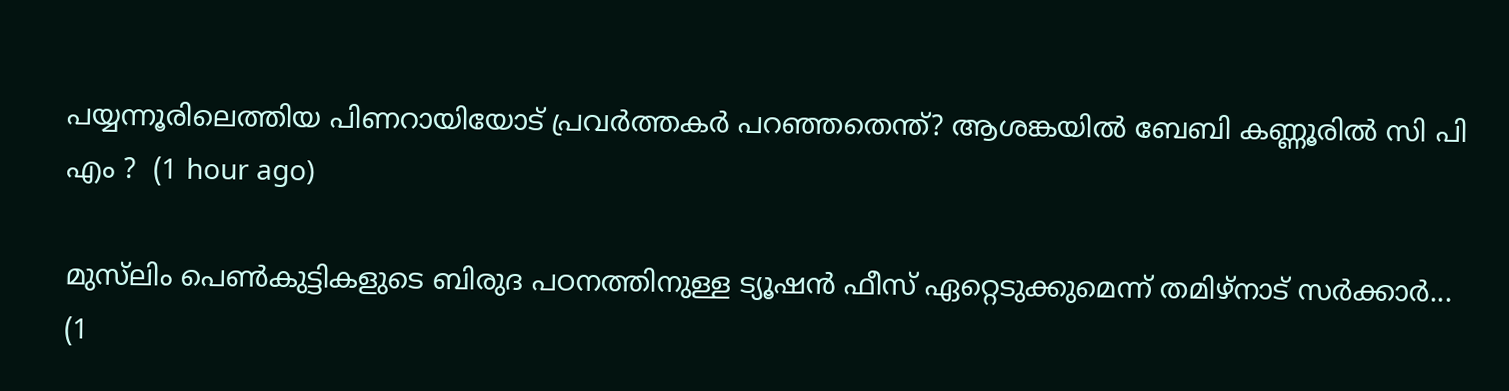പയ്യന്നൂരിലെത്തിയ പിണറായിയോട് പ്രവർത്തകർ പറഞ്ഞതെന്ത്? ആശങ്കയിൽ ബേബി കണ്ണൂരിൽ സി പി എം ?  (1 hour ago)

മുസ്‌ലിം പെണ്‍കുട്ടികളുടെ ബിരുദ പഠനത്തിനുള്ള ട്യൂഷന്‍ ഫീസ് ഏറ്റെടുക്കുമെന്ന് തമിഴ്‌നാട് സര്‍ക്കാര്‍...  (1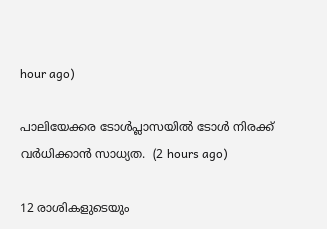hour ago)

പാലിയേക്കര ടോൾപ്ലാസയിൽ ടോൾ നിരക്ക് വർധിക്കാൻ സാധ്യത.  (2 hours ago)

12 രാശികളുടെയും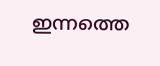ഇന്നത്തെ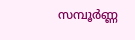സമ്പൂർണ്ണ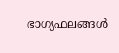ഭാഗ്യഫലങ്ങൾ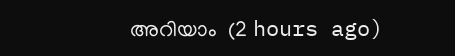അറിയാം  (2 hours ago)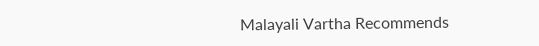Malayali Vartha Recommends